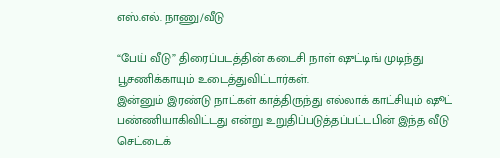எஸ்.எல். நாணு/வீடு

“பேய் வீடு” திரைப்படத்தின் கடைசி நாள் ஷுட்டிங் முடிந்து பூசணிக்காயும் உடைத்துவிட்டார்கள்.
இன்னும் இரண்டு நாட்கள் காத்திருந்து எல்லாக் காட்சியும் ஷூட் பண்ணியாகிவிட்டது என்று உறுதிப்படுத்தப்பட்டபின் இந்த வீடு செட்டைக்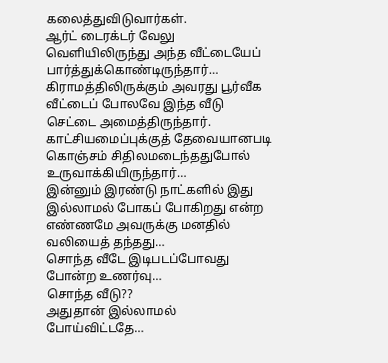கலைத்துவிடுவார்கள்.
ஆர்ட் டைரக்டர் வேலு வெளியிலிருந்து அந்த வீட்டையேப் பார்த்துக்கொண்டிருந்தார்…
கிராமத்திலிருக்கும் அவரது பூர்வீக வீட்டைப் போலவே இந்த வீடு செட்டை அமைத்திருந்தார். காட்சியமைப்புக்குத் தேவையானபடி கொஞ்சம் சிதிலமடைந்ததுபோல் உருவாக்கியிருந்தார்…
இன்னும் இரண்டு நாட்களில் இது இல்லாமல் போகப் போகிறது என்ற எண்ணமே அவருக்கு மனதில் வலியைத் தந்தது…
சொந்த வீடே இடிபடப்போவது போன்ற உணர்வு…
சொந்த வீடு??
அதுதான் இல்லாமல் போய்விட்டதே…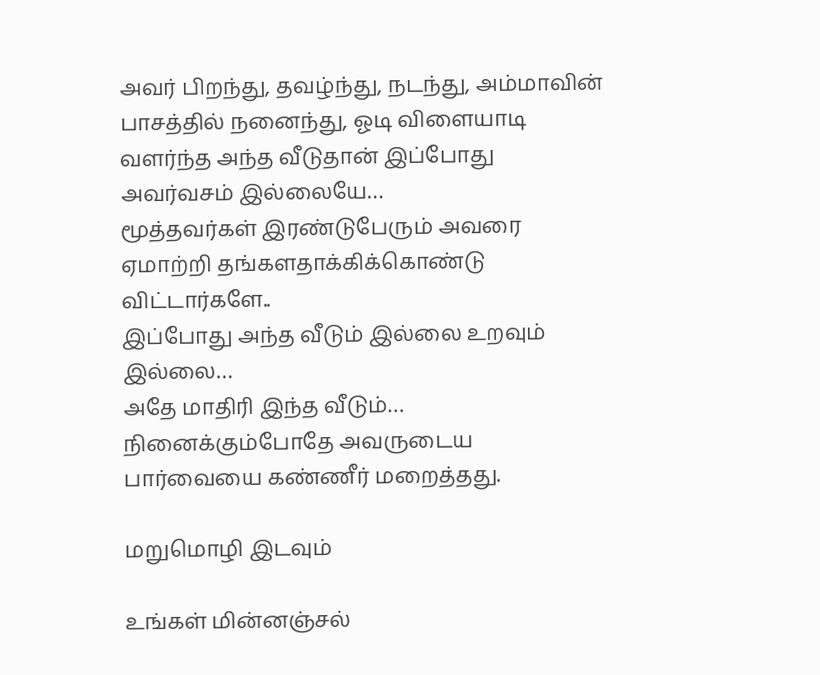அவர் பிறந்து, தவழ்ந்து, நடந்து, அம்மாவின் பாசத்தில் நனைந்து, ஓடி விளையாடி வளர்ந்த அந்த வீடுதான் இப்போது அவர்வசம் இல்லையே…
மூத்தவர்கள் இரண்டுபேரும் அவரை ஏமாற்றி தங்களதாக்கிக்கொண்டு விட்டார்களே..
இப்போது அந்த வீடும் இல்லை உறவும் இல்லை…
அதே மாதிரி இந்த வீடும்…
நினைக்கும்போதே அவருடைய பார்வையை கண்ணீர் மறைத்தது.

மறுமொழி இடவும்

உங்கள் மின்னஞ்சல்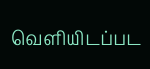வெளியிடப்பட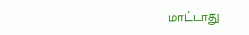மாட்டாது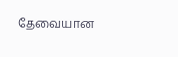தேவையான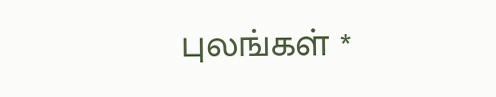புலங்கள் *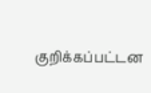குறிக்கப்பட்டன